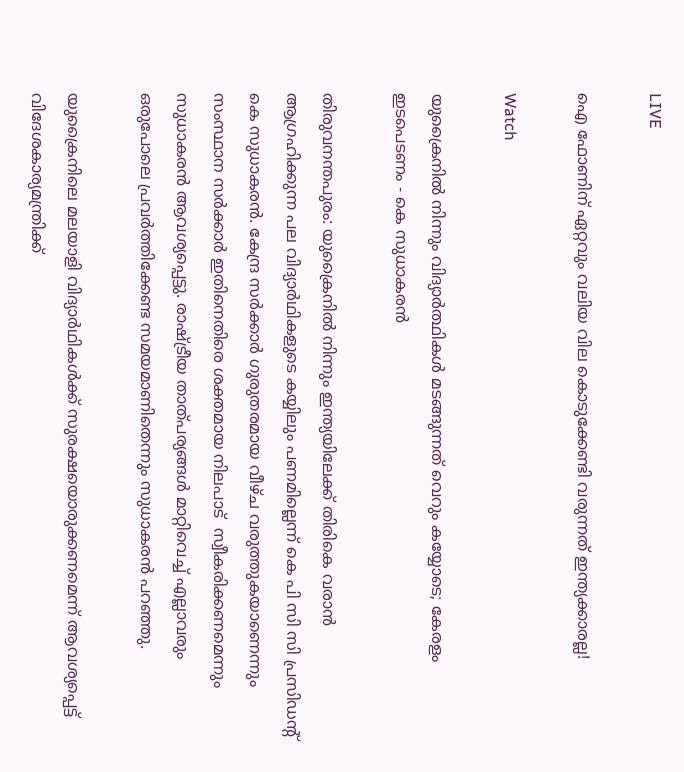LIVE

ഐ ഫോണിന് ഏറ്റവും വലിയ വില കൊടുക്കേണ്ടി വരുന്നത് ഇന്ത്യക്കാരല്ല!

Watch

യുക്രൈനില്‍ നിന്നും വിദ്യാര്‍ത്ഥികള്‍ മടങ്ങുന്നത് വെറും കയ്യോടെ; കേരളം ഇടപെടണം - കെ സുധാകരന്‍

തിരുവനന്തപുരം: യുക്രൈനില്‍ നിന്നും ഇന്ത്യയിലേക്ക് തിരികെ വരാന്‍ ആഗ്രഹിക്കുന്ന പല വിദ്യാര്‍ഥികളുടെ കയ്യിലും പണമില്ലെന്ന് കെ പി സി സി പ്രസിഡന്റ് കെ സുധാകരന്‍. കേന്ദ്ര സര്‍ക്കാര്‍ ഗുരുതരമായ വീഴ്ച വരുത്തുകയാണെന്നും സംസ്ഥാന സര്‍ക്കാര്‍ ഇതിനെതിരെ ശക്തമായ നിലപാട്  സ്വീകരിക്കണമെന്നും സുധാകരന്‍ ആവശ്യപ്പെട്ടു. രാഷ്ട്രീയ താത്പര്യങ്ങള്‍ മാറ്റിവെച്ച് എല്ലാവരും ഒരുപോലെ പ്രവര്‍ത്തിക്കേണ്ട സമയമാണിതെന്നും സുധാകരന്‍ പറഞ്ഞു.

യുക്രൈനിലെ മലയാളി വിദ്യാര്‍ഥികള്‍ക്ക് സുരക്ഷയൊരുക്കണമെന്ന് ആവശ്യപ്പെട്ട് വിദേശകാര്യമന്ത്രിക്ക്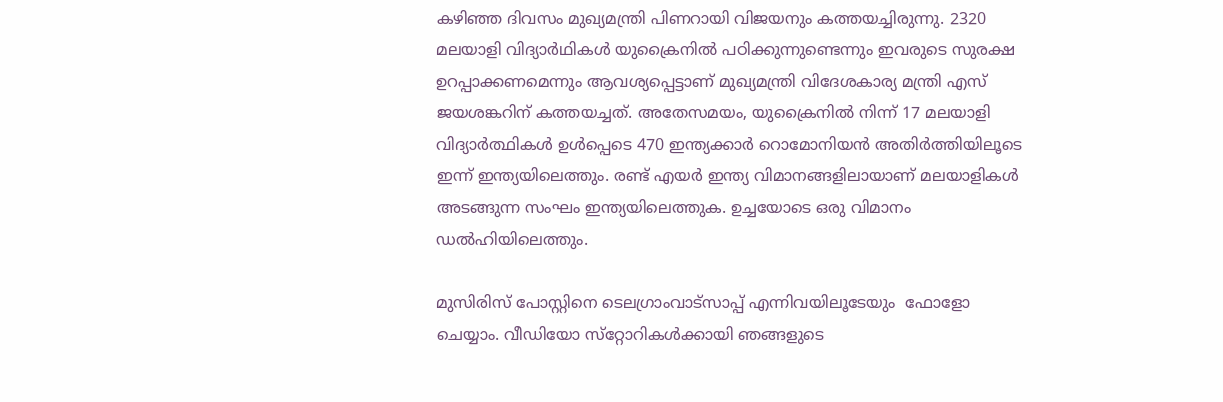കഴിഞ്ഞ ദിവസം മുഖ്യമന്ത്രി പിണറായി വിജയനും കത്തയച്ചിരുന്നു. 2320 മലയാളി വിദ്യാർഥികൾ യുക്രൈനിൽ പഠിക്കുന്നുണ്ടെന്നും ഇവരുടെ സുരക്ഷ ഉറപ്പാക്കണമെന്നും ആവശ്യപ്പെട്ടാണ് മുഖ്യമന്ത്രി വിദേശകാര്യ മന്ത്രി എസ് ജയശങ്കറിന് കത്തയച്ചത്. അതേസമയം, യുക്രൈനിൽ നിന്ന് 17 മലയാളി വിദ്യാർത്ഥികൾ ഉൾപ്പെടെ 470 ഇന്ത്യക്കാർ റൊമോനിയൻ അതിർത്തിയിലൂടെ ഇന്ന് ഇന്ത്യയിലെത്തും. രണ്ട് എയർ ഇന്ത്യ വിമാനങ്ങളിലായാണ് മലയാളികൾ അടങ്ങുന്ന സംഘം ഇന്ത്യയിലെത്തുക. ഉച്ചയോടെ ഒരു വിമാനം ഡൽഹിയിലെത്തും.

മുസിരിസ് പോസ്റ്റിനെ ടെലഗ്രാംവാട്‌സാപ്പ് എന്നിവയിലൂടേയും  ഫോളോ ചെയ്യാം. വീഡിയോ സ്‌റ്റോറികള്‍ക്കായി ഞങ്ങളുടെ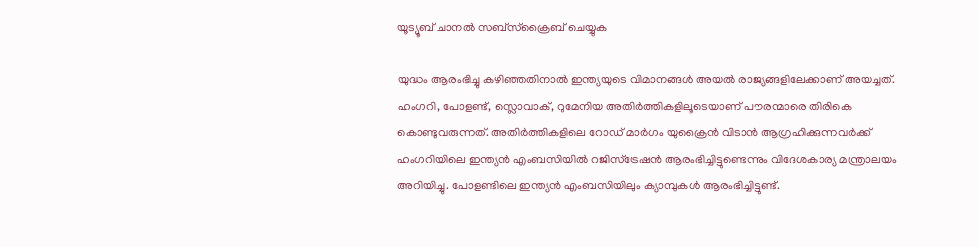യൂട്യൂബ് ചാനല്‍ സബ്‌സ്‌ക്രൈബ് ചെയ്യുക

യുദ്ധം ആരംഭിച്ചു കഴിഞ്ഞതിനാല്‍ ഇന്ത്യയുടെ വിമാനങ്ങള്‍ അയല്‍ രാജ്യങ്ങളിലേക്കാണ് അയച്ചത്. ഹംഗറി, പോളണ്ട്, സ്ലൊവാക്, റുമേനിയ അതിര്‍ത്തികളിലൂടെയാണ് പൗരന്മാരെ തിരികെ കൊണ്ടുവരുന്നത്. അതിര്‍ത്തികളിലെ റോഡ്‌ മാര്‍ഗം യുക്രൈന്‍ വിടാന്‍ ആഗ്രഹിക്കുന്നവര്‍ക്ക് ഹംഗറിയിലെ ഇന്ത്യന്‍ എംബസിയില്‍ റ‍ജിസ്ട്രേഷന്‍ ആരംഭിച്ചിട്ടുണ്ടെന്നും വിദേശകാര്യ മന്ത്രാലയം അറിയിച്ചു. പോളണ്ടിലെ ഇന്ത്യന്‍ എംബസിയിലും ക്യാമ്പുകള്‍ ആരംഭിച്ചിട്ടുണ്ട്.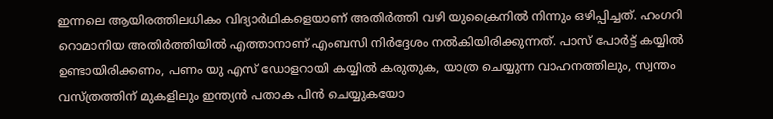ഇന്നലെ ആയിരത്തിലധികം വിദ്യാര്‍ഥികളെയാണ് അതിര്‍ത്തി വഴി യുക്രൈനില്‍ നിന്നും ഒഴിപ്പിച്ചത്. ഹംഗറി റൊമാനിയ അതിർത്തിയിൽ എത്താനാണ് എംബസി നിര്‍ദ്ദേശം നല്‍കിയിരിക്കുന്നത്. പാസ് പോര്‍ട്ട്‌ കയ്യില്‍ ഉണ്ടായിരിക്കണം, പണം യു എസ് ഡോളറായി കയ്യില്‍ കരുതുക, യാത്ര ചെയ്യുന്ന വാഹനത്തിലും, സ്വന്തം വസ്ത്രത്തിന് മുകളിലും ഇന്ത്യന്‍ പതാക പിന്‍ ചെയ്യുകയോ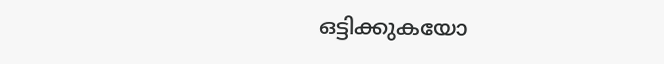ഒട്ടിക്കുകയോ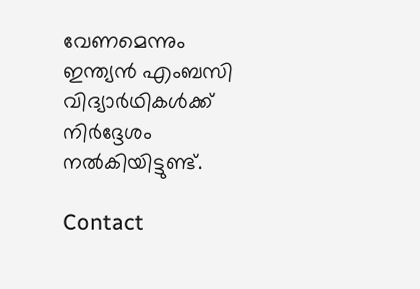വേണമെന്നും ഇന്ത്യന്‍ എംബസി വിദ്യാര്‍ഥികള്‍ക്ക് നിര്‍ദ്ദേശം നല്‍കിയിട്ടുണ്ട്.

Contact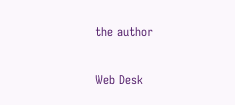the author

Web Desk